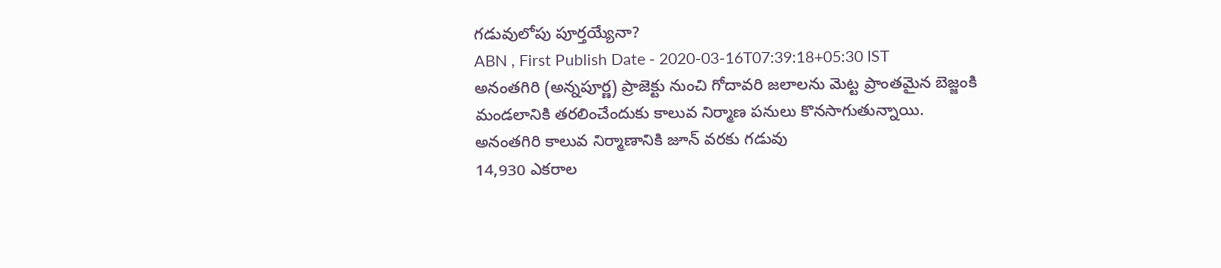గడువులోపు పూర్తయ్యేనా?
ABN , First Publish Date - 2020-03-16T07:39:18+05:30 IST
అనంతగిరి (అన్నపూర్ణ) ప్రాజెక్టు నుంచి గోదావరి జలాలను మెట్ట ప్రాంతమైన బెజ్జంకి మండలానికి తరలించేందుకు కాలువ నిర్మాణ పనులు కొనసాగుతున్నాయి.
అనంతగిరి కాలువ నిర్మాణానికి జూన్ వరకు గడువు
14,930 ఎకరాల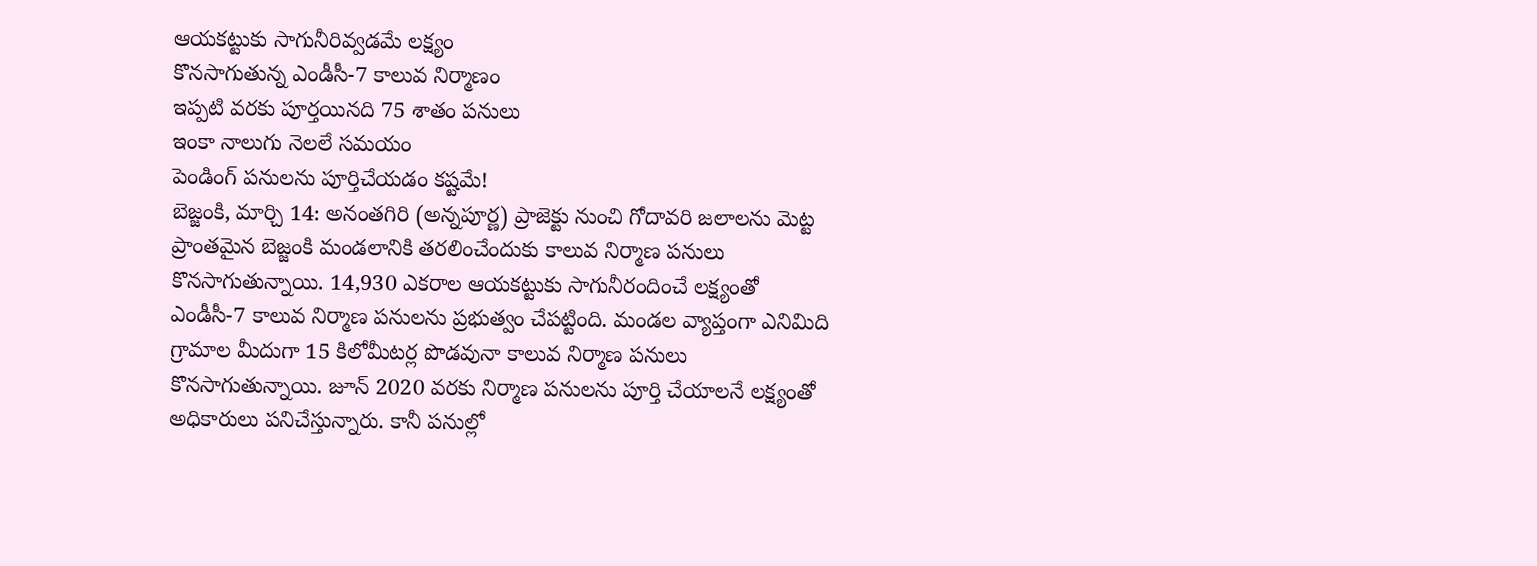ఆయకట్టుకు సాగునీరివ్వడమే లక్ష్యం
కొనసాగుతున్న ఎండీసీ-7 కాలువ నిర్మాణం
ఇప్పటి వరకు పూర్తయినది 75 శాతం పనులు
ఇంకా నాలుగు నెలలే సమయం
పెండింగ్ పనులను పూర్తిచేయడం కష్టమే!
బెజ్జంకి, మార్చి 14: అనంతగిరి (అన్నపూర్ణ) ప్రాజెక్టు నుంచి గోదావరి జలాలను మెట్ట ప్రాంతమైన బెజ్జంకి మండలానికి తరలించేందుకు కాలువ నిర్మాణ పనులు కొనసాగుతున్నాయి. 14,930 ఎకరాల ఆయకట్టుకు సాగునీరందించే లక్ష్యంతో ఎండీసీ-7 కాలువ నిర్మాణ పనులను ప్రభుత్వం చేపట్టింది. మండల వ్యాప్తంగా ఎనిమిది గ్రామాల మీదుగా 15 కిలోమీటర్ల పొడవునా కాలువ నిర్మాణ పనులు కొనసాగుతున్నాయి. జూన్ 2020 వరకు నిర్మాణ పనులను పూర్తి చేయాలనే లక్ష్యంతో అధికారులు పనిచేస్తున్నారు. కానీ పనుల్లో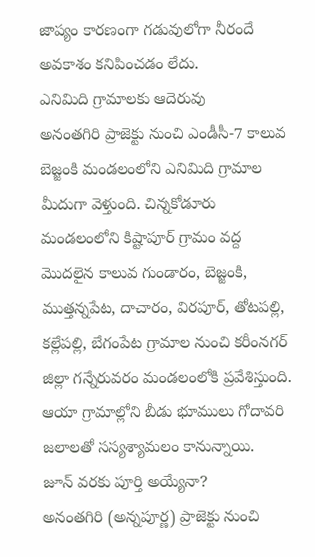జాప్యం కారణంగా గడువులోగా నీరందే అవకాశం కనిపించడం లేదు.
ఎనిమిది గ్రామాలకు ఆదెరువు
అనంతగిరి ప్రాజెక్టు నుంచి ఎండీసీ-7 కాలువ బెజ్జంకి మండలంలోని ఎనిమిది గ్రామాల మీదుగా వెళ్తుంది. చిన్నకోడూరు మండలంలోని కిష్టాపూర్ గ్రామం వద్ద మొదలైన కాలువ గుండారం, బెజ్జంకి, ముత్తన్నపేట, దాచారం, విరపూర్, తోటపల్లి, కల్లేపల్లి, బేగంపేట గ్రామాల నుంచి కరీంనగర్ జిల్లా గన్నేరువరం మండలంలోకి ప్రవేశిస్తుంది. ఆయా గ్రామాల్లోని బీడు భూములు గోదావరి జలాలతో సస్యశ్యామలం కానున్నాయి.
జూన్ వరకు పూర్తి అయ్యేనా?
అనంతగిరి (అన్నపూర్ణ) ప్రాజెక్టు నుంచి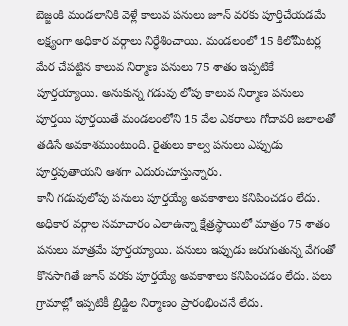బెజ్జంకి మండలానికి వెళ్లే కాలువ పనులు జూన్ వరకు పూర్తిచేయడమే లక్ష్యంగా అధికార వర్గాలు నిర్ధేశించాయి. మండలంలో 15 కిలోమీటర్ల మేర చేపట్టిన కాలువ నిర్మాణ పనులు 75 శాతం ఇప్పటికే పూర్తయ్యాయి. అనుకున్న గడువు లోపు కాలువ నిర్మాణ పనులు పూర్తయి పూర్తయితే మండలంలోని 15 వేల ఎకరాలు గోదావరి జలాలతో తడిసే అవకాశముంటుంది. రైతులు కాల్వ పనులు ఎప్పుడు పూర్తవుతాయని ఆశగా ఎదురుచూస్తున్నారు.
కానీ గడువులోపు పనులు పూర్తయ్యే అవకాశాలు కనిపించడం లేదు. అధికార వర్గాల సమాచారం ఎలాఉన్నా క్షేత్రస్థాయిలో మాత్రం 75 శాతం పనులు మాత్రమే పూర్తయ్యాయి. పనులు ఇప్పుడు జరుగుతున్న వేగంతో కొనసాగితే జూన్ వరకు పూర్తయ్యే అవకాశాలు కనిపించడం లేదు. పలు గ్రామాల్లో ఇప్పటికీ బ్రిడ్జిల నిర్మాణం ప్రారంభించనే లేదు.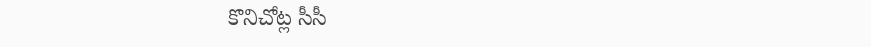కొనిచోట్ల సీసీ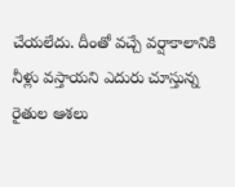చేయలేదు. దీంతో వచ్చే వర్షాకాలానికి నీళ్లు వస్తాయని ఎదురు చూస్తున్న రైతుల ఆశలు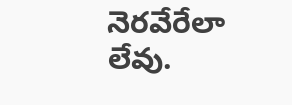నెరవేరేలా లేవు.